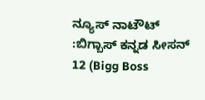ನ್ಯೂಸ್ ನಾಟೌಟ್ :ಬಿಗ್ಬಾಸ್ ಕನ್ನಡ ಸೀಸನ್ 12 (Bigg Boss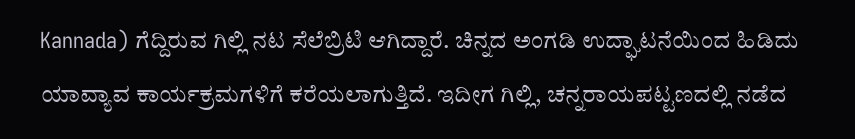Kannada) ಗೆದ್ದಿರುವ ಗಿಲ್ಲಿ ನಟ ಸೆಲೆಬ್ರಿಟಿ ಆಗಿದ್ದಾರೆ. ಚಿನ್ನದ ಅಂಗಡಿ ಉದ್ಘಾಟನೆಯಿಂದ ಹಿಡಿದು ಯಾವ್ಯಾವ ಕಾರ್ಯಕ್ರಮಗಳಿಗೆ ಕರೆಯಲಾಗುತ್ತಿದೆ. ಇದೀಗ ಗಿಲ್ಲಿ, ಚನ್ನರಾಯಪಟ್ಟಣದಲ್ಲಿ ನಡೆದ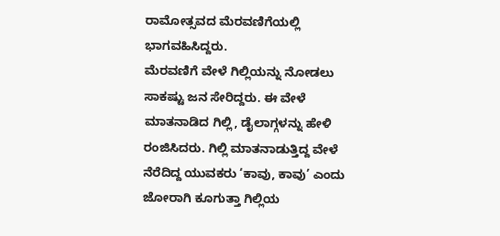ರಾಮೋತ್ಸವದ ಮೆರವಣಿಗೆಯಲ್ಲಿ ಭಾಗವಹಿಸಿದ್ದರು.
ಮೆರವಣಿಗೆ ವೇಳೆ ಗಿಲ್ಲಿಯನ್ನು ನೋಡಲು ಸಾಕಷ್ಟು ಜನ ಸೇರಿದ್ದರು. ಈ ವೇಳೆ ಮಾತನಾಡಿದ ಗಿಲ್ಲಿ, ಡೈಲಾಗ್ಗಳನ್ನು ಹೇಳಿ ರಂಜಿಸಿದರು. ಗಿಲ್ಲಿ ಮಾತನಾಡುತ್ತಿದ್ದ ವೇಳೆ ನೆರೆದಿದ್ದ ಯುವಕರು ‘ಕಾವು, ಕಾವು’ ಎಂದು ಜೋರಾಗಿ ಕೂಗುತ್ತಾ ಗಿಲ್ಲಿಯ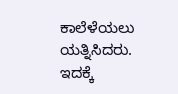ಕಾಲೆಳೆಯಲು ಯತ್ನಿಸಿದರು. ಇದಕ್ಕೆ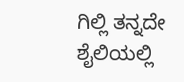ಗಿಲ್ಲಿ ತನ್ನದೇ ಶೈಲಿಯಲ್ಲಿ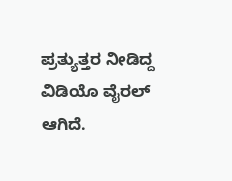ಪ್ರತ್ಯುತ್ತರ ನೀಡಿದ್ದ ವಿಡಿಯೊ ವೈರಲ್ ಆಗಿದೆ.